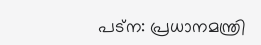പട്‌ന: പ്രധാനമന്ത്രി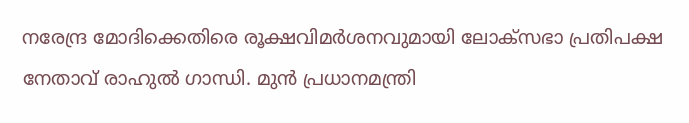നരേന്ദ്ര മോദിക്കെതിരെ രൂക്ഷവിമര്‍ശനവുമായി ലോക്‌സഭാ പ്രതിപക്ഷ നേതാവ് രാഹുല്‍ ഗാന്ധി. മുന്‍ പ്രധാനമന്ത്രി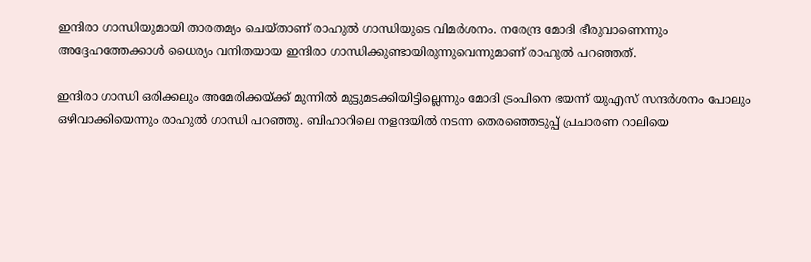ഇന്ദിരാ ഗാന്ധിയുമായി താരതമ്യം ചെയ്താണ് രാഹുല്‍ ഗാന്ധിയുടെ വിമര്‍ശനം. നരേന്ദ്ര മോദി ഭീരുവാണെന്നും അദ്ദേഹത്തേക്കാള്‍ ധൈര്യം വനിതയായ ഇന്ദിരാ ഗാന്ധിക്കുണ്ടായിരുന്നുവെന്നുമാണ് രാഹുല്‍ പറഞ്ഞത്.

ഇന്ദിരാ ഗാന്ധി ഒരിക്കലും അമേരിക്കയ്ക്ക് മുന്നില്‍ മുട്ടുമടക്കിയിട്ടില്ലെന്നും മോദി ട്രംപിനെ ഭയന്ന് യുഎസ് സന്ദര്‍ശനം പോലും ഒഴിവാക്കിയെന്നും രാഹുല്‍ ഗാന്ധി പറഞ്ഞു. ബിഹാറിലെ നളന്ദയില്‍ നടന്ന തെരഞ്ഞെടുപ്പ് പ്രചാരണ റാലിയെ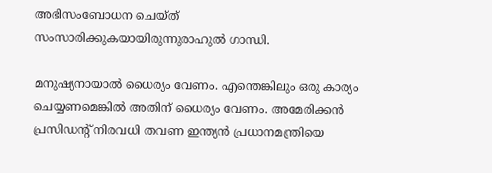അഭിസംബോധന ചെയ്ത് സംസാരിക്കുകയായിരുന്നുരാഹുൽ ഗാന്ധി.

മനുഷ്യനായാല്‍ ധൈര്യം വേണം. എന്തെങ്കിലും ഒരു കാര്യം ചെയ്യണമെങ്കില്‍ അതിന് ധൈര്യം വേണം. അമേരിക്കന്‍ പ്രസിഡന്റ് നിരവധി തവണ ഇന്ത്യന്‍ പ്രധാനമന്ത്രിയെ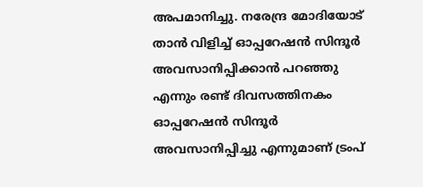അപമാനിച്ചു. നരേന്ദ്ര മോദിയോട് താൻ വിളിച്ച് ഓപ്പറേഷൻ സിന്ദൂർ അവസാനിപ്പിക്കാൻ പറഞ്ഞു എന്നും രണ്ട് ദിവസത്തിനകം ഓപ്പറേഷൻ സിന്ദൂർ അവസാനിപ്പിച്ചു എന്നുമാണ് ട്രംപ്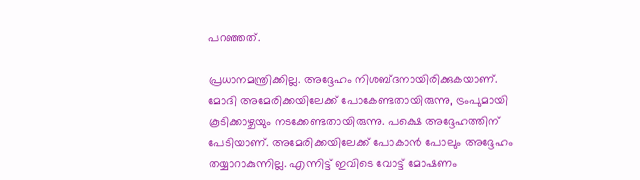പറഞ്ഞത്.

പ്രധാനമന്ത്രിക്കില്ല. അദ്ദേഹം നിശബ്ദനായിരിക്കുകയാണ്. മോദി അമേരിക്കയിലേക്ക് പോകേണ്ടതായിരുന്നു, ട്രംപുമായി കൂടിക്കാഴ്ചയും നടക്കേണ്ടതായിരുന്നു. പക്ഷെ അദ്ദേഹത്തിന് പേടിയാണ്. അമേരിക്കയിലേക്ക് പോകാന്‍ പോലും അദ്ദേഹം തയ്യാറാകുന്നില്ല. എന്നിട്ട് ഇവിടെ വോട്ട് മോഷണം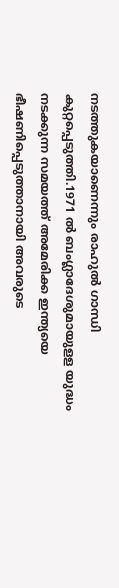നടത്തുകയാണെന്നും രാഹുൽ ഗാന്ധി കുറ്റപ്പെടുത്തി.1971 ല്‍ ബംഗ്ലാദേശുമായുളള യുദ്ധം നടക്കുന്ന സമയത്ത് അമേരിക്ക ഇന്ത്യയെ ഭീഷണിപ്പെടുത്താനായി അവരുടെ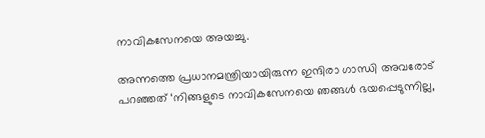നാവികസേനയെ അയച്ചു.

അന്നത്തെ പ്രധാനമന്ത്രിയായിരുന്ന ഇന്ദിരാ ഗാന്ധി അവരോട് പറഞ്ഞത് ‘നിങ്ങളുടെ നാവികസേനയെ ഞങ്ങള്‍ ഭയപ്പെടുന്നില്ല,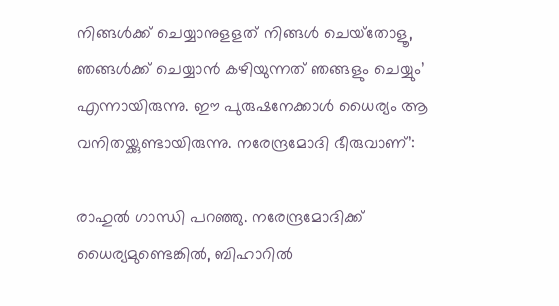നിങ്ങള്‍ക്ക് ചെയ്യാനുളളത് നിങ്ങള്‍ ചെയ്‌തോളൂ, ഞങ്ങള്‍ക്ക് ചെയ്യാന്‍ കഴിയുന്നത് ഞങ്ങളും ചെയ്യും’ എന്നായിരുന്നു. ഈ പുരുഷനേക്കാള്‍ ധൈര്യം ആ വനിതയ്ക്കുണ്ടായിരുന്നു. നരേന്ദ്രമോദി ഭീരുവാണ്’:

രാഹുല്‍ ഗാന്ധി പറഞ്ഞു. നരേന്ദ്രമോദിക്ക് ധൈര്യമുണ്ടെങ്കില്‍, ബിഹാറില്‍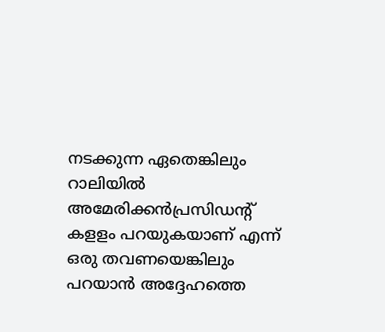നടക്കുന്ന ഏതെങ്കിലും റാലിയില്‍ അമേരിക്കന്‍പ്രസിഡന്റ് കളളം പറയുകയാണ് എന്ന് ഒരു തവണയെങ്കിലും പറയാന്‍ അദ്ദേഹത്തെ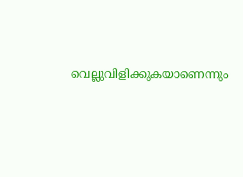വെല്ലുവിളിക്കുകയാണെന്നും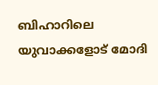ബിഹാറിലെ യുവാക്കളോട് മോദി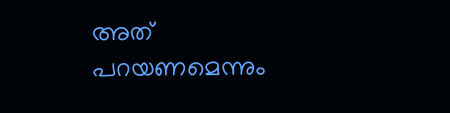അത് പറയണമെന്നും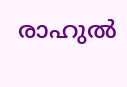രാഹുല്‍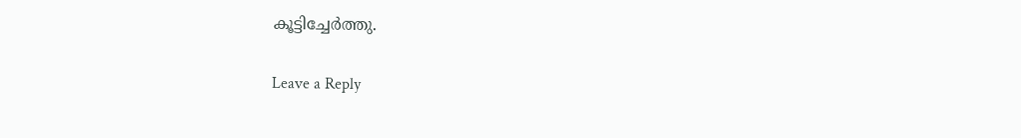കൂട്ടിച്ചേര്‍ത്തു.

Leave a Reply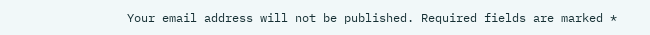Your email address will not be published. Required fields are marked *